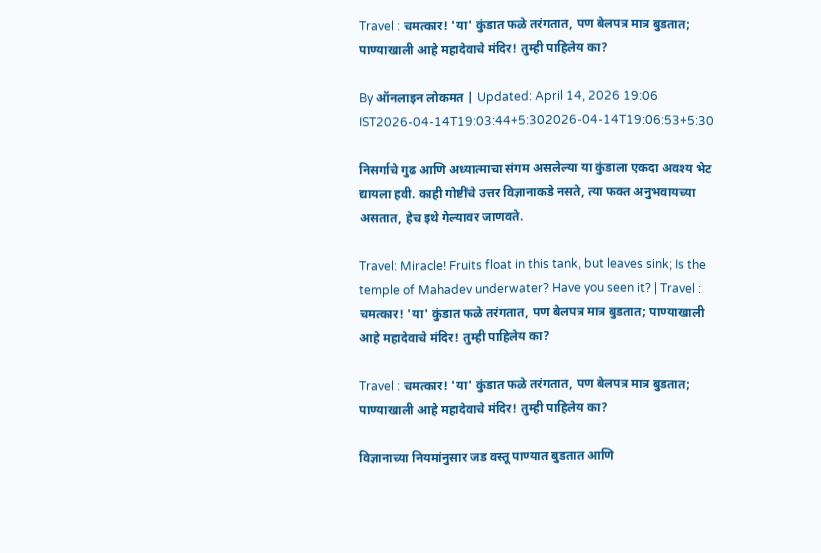Travel : चमत्कार! 'या' कुंडात फळे तरंगतात, पण बेलपत्र मात्र बुडतात; पाण्याखाली आहे महादेवाचे मंदिर! तुम्ही पाहिलेय का?

By ऑनलाइन लोकमत | Updated: April 14, 2026 19:06 IST2026-04-14T19:03:44+5:302026-04-14T19:06:53+5:30

निसर्गाचे गुढ आणि अध्यात्माचा संगम असलेल्या या कुंडाला एकदा अवश्य भेट द्यायला हवी. काही गोष्टींचे उत्तर विज्ञानाकडे नसते, त्या फक्त अनुभवायच्या असतात, हेच इथे गेल्यावर जाणवते.

Travel: Miracle! Fruits float in this tank, but leaves sink; Is the temple of Mahadev underwater? Have you seen it? | Travel : चमत्कार! 'या' कुंडात फळे तरंगतात, पण बेलपत्र मात्र बुडतात; पाण्याखाली आहे महादेवाचे मंदिर! तुम्ही पाहिलेय का?

Travel : चमत्कार! 'या' कुंडात फळे तरंगतात, पण बेलपत्र मात्र बुडतात; पाण्याखाली आहे महादेवाचे मंदिर! तुम्ही पाहिलेय का?

विज्ञानाच्या नियमांनुसार जड वस्तू पाण्यात बुडतात आणि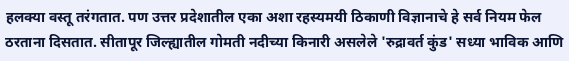हलक्या वस्तू तरंगतात. पण उत्तर प्रदेशातील एका अशा रहस्यमयी ठिकाणी विज्ञानाचे हे सर्व नियम फेल ठरताना दिसतात. सीतापूर जिल्ह्यातील गोमती नदीच्या किनारी असलेले 'रुद्रावर्त कुंड' सध्या भाविक आणि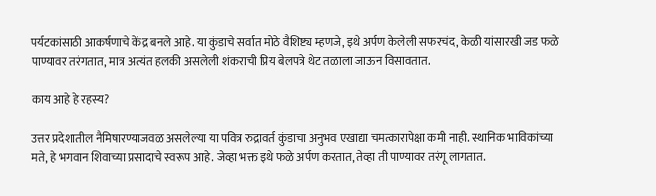पर्यटकांसाठी आकर्षणाचे केंद्र बनले आहे. या कुंडाचे सर्वात मोठे वैशिष्ट्य म्हणजे, इथे अर्पण केलेली सफरचंद, केळी यांसारखी जड फळे पाण्यावर तरंगतात, मात्र अत्यंत हलकी असलेली शंकराची प्रिय बेलपत्रे थेट तळाला जाऊन विसावतात.

काय आहे हे रहस्य?

उत्तर प्रदेशातील नैमिषारण्याजवळ असलेल्या या पवित्र रुद्रावर्त कुंडाचा अनुभव एखाद्या चमत्कारापेक्षा कमी नाही. स्थानिक भाविकांच्या मते, हे भगवान शिवाच्या प्रसादाचे स्वरूप आहे. जेव्हा भक्त इथे फळे अर्पण करतात, तेव्हा ती पाण्यावर तरंगू लागतात.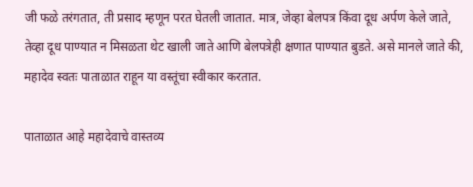जी फळे तरंगतात, ती प्रसाद म्हणून परत घेतली जातात. मात्र, जेव्हा बेलपत्र किंवा दूध अर्पण केले जाते, तेव्हा दूध पाण्यात न मिसळता थेट खाली जाते आणि बेलपत्रेही क्षणात पाण्यात बुडते. असे मानले जाते की, महादेव स्वतः पाताळात राहून या वस्तूंचा स्वीकार करतात.

पाताळात आहे महादेवाचे वास्तव्य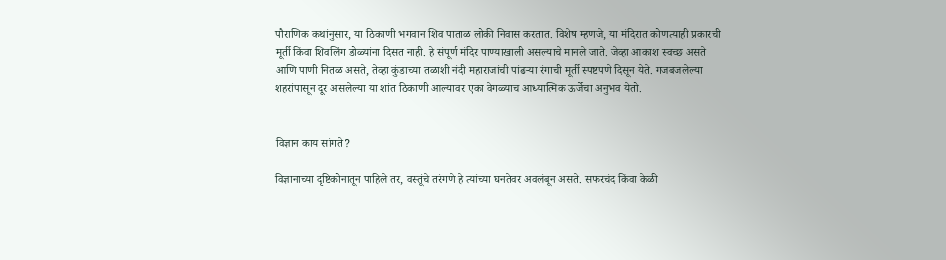पौराणिक कथांनुसार, या ठिकाणी भगवान शिव पाताळ लोकी निवास करतात. विशेष म्हणजे, या मंदिरात कोणत्याही प्रकारची मूर्ती किंवा शिवलिंग डोळ्यांना दिसत नाही. हे संपूर्ण मंदिर पाण्याखाली असल्याचे मानले जाते. जेव्हा आकाश स्वच्छ असते आणि पाणी नितळ असते, तेव्हा कुंडाच्या तळाशी नंदी महाराजांची पांढऱ्या रंगाची मूर्ती स्पष्टपणे दिसून येते. गजबजलेल्या शहरांपासून दूर असलेल्या या शांत ठिकाणी आल्यावर एका वेगळ्याच आध्यात्मिक ऊर्जेचा अनुभव येतो.


विज्ञान काय सांगते?

विज्ञानाच्या दृष्टिकोनातून पाहिले तर, वस्तूंचे तरंगणे हे त्यांच्या घनतेवर अवलंबून असते. सफरचंद किंवा केळी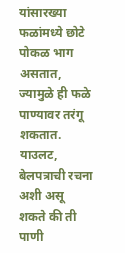यांसारख्या फळांमध्ये छोटे पोकळ भाग असतात, ज्यामुळे ही फळे पाण्यावर तरंगू शकतात. याउलट, बेलपत्राची रचना अशी असू शकते की ती पाणी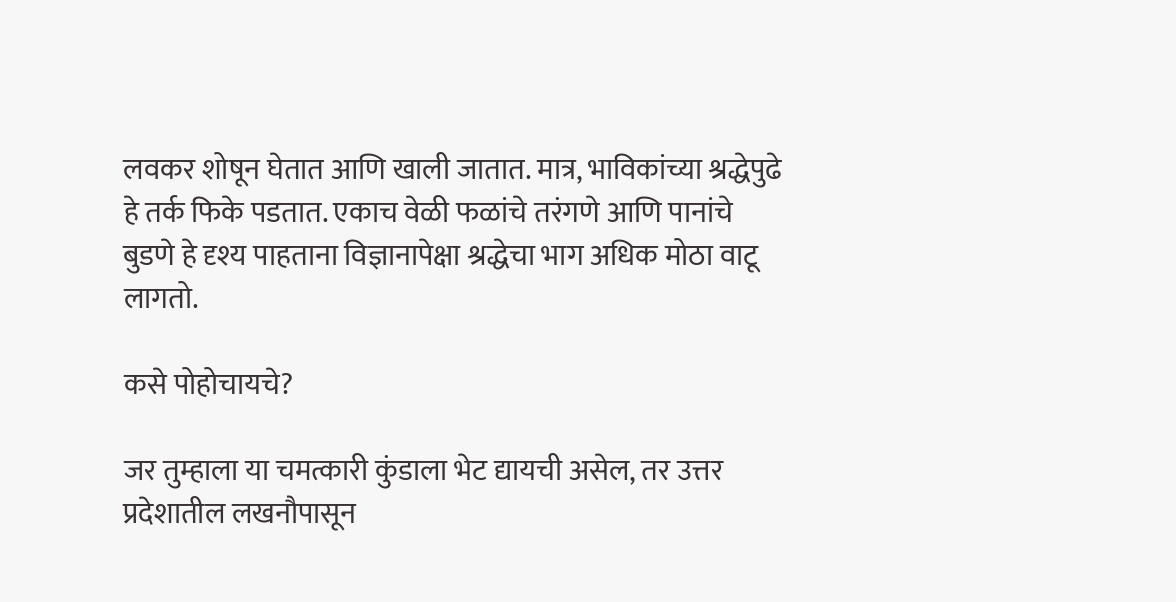लवकर शोषून घेतात आणि खाली जातात. मात्र, भाविकांच्या श्रद्धेपुढे हे तर्क फिके पडतात. एकाच वेळी फळांचे तरंगणे आणि पानांचे बुडणे हे दृश्य पाहताना विज्ञानापेक्षा श्रद्धेचा भाग अधिक मोठा वाटू लागतो.

कसे पोहोचायचे?

जर तुम्हाला या चमत्कारी कुंडाला भेट द्यायची असेल, तर उत्तर प्रदेशातील लखनौपासून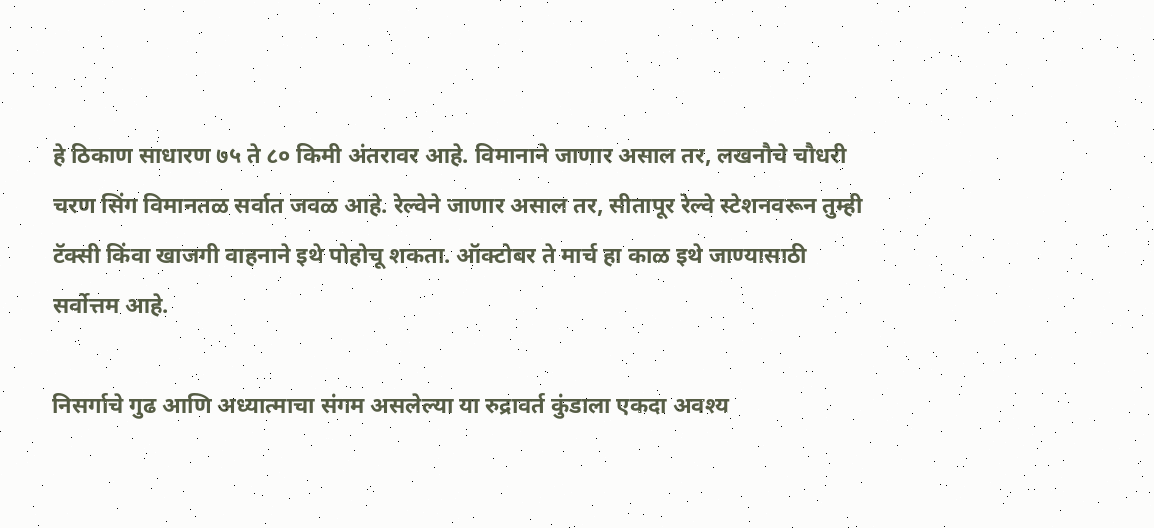हे ठिकाण साधारण ७५ ते ८० किमी अंतरावर आहे. विमानाने जाणार असाल तर, लखनौचे चौधरी चरण सिंग विमानतळ सर्वात जवळ आहे. रेल्वेने जाणार असाल तर, सीतापूर रेल्वे स्टेशनवरून तुम्ही टॅक्सी किंवा खाजगी वाहनाने इथे पोहोचू शकता. ऑक्टोबर ते मार्च हा काळ इथे जाण्यासाठी सर्वोत्तम आहे.

निसर्गाचे गुढ आणि अध्यात्माचा संगम असलेल्या या रुद्रावर्त कुंडाला एकदा अवश्य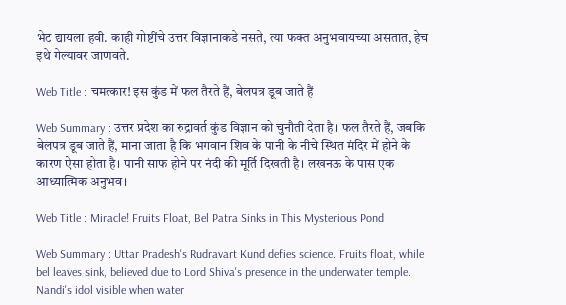भेट द्यायला हवी. काही गोष्टींचे उत्तर विज्ञानाकडे नसते, त्या फक्त अनुभवायच्या असतात, हेच इथे गेल्यावर जाणवते.

Web Title : चमत्कार! इस कुंड में फल तैरते हैं, बेलपत्र डूब जाते हैं

Web Summary : उत्तर प्रदेश का रुद्रावर्त कुंड विज्ञान को चुनौती देता है। फल तैरते हैं, जबकि बेलपत्र डूब जाते हैं, माना जाता है कि भगवान शिव के पानी के नीचे स्थित मंदिर में होने के कारण ऐसा होता है। पानी साफ होने पर नंदी की मूर्ति दिखती है। लखनऊ के पास एक आध्यात्मिक अनुभव।

Web Title : Miracle! Fruits Float, Bel Patra Sinks in This Mysterious Pond

Web Summary : Uttar Pradesh's Rudravart Kund defies science. Fruits float, while bel leaves sink, believed due to Lord Shiva's presence in the underwater temple. Nandi's idol visible when water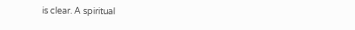is clear. A spiritual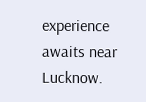experience awaits near Lucknow.